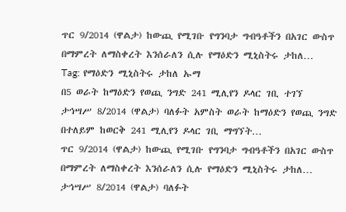ጥር 9/2014 (ዋልታ) ከውጪ የሚገቡ የግንባታ ግብዓቶችን በአገር ውስጥ በማምረት ለማስቀረት እንሰራለን ሲሉ የማዕድን ሚኒስትሩ ታከለ…
Tag: የማዕድን ሚኒስትሩ ታከለ ኡማ
በ5 ወራት ከማዕድን የወጪ ንግድ 241 ሚሊየን ዶላር ገቢ ተገኘ
ታኅሣሥ 8/2014 (ዋልታ) ባለፉት አምስት ወራት ከማዕድን የወጪ ንግድ በተለይም ከወርቅ 241 ሚሊየን ዶላር ገቢ ማግኘት…
ጥር 9/2014 (ዋልታ) ከውጪ የሚገቡ የግንባታ ግብዓቶችን በአገር ውስጥ በማምረት ለማስቀረት እንሰራለን ሲሉ የማዕድን ሚኒስትሩ ታከለ…
ታኅሣሥ 8/2014 (ዋልታ) ባለፉት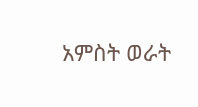አምስት ወራት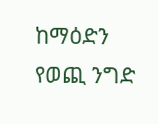ከማዕድን የወጪ ንግድ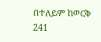በተለይም ከወርቅ 241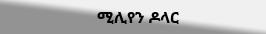ሚሊየን ዶላር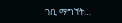ገቢ ማግኘት…